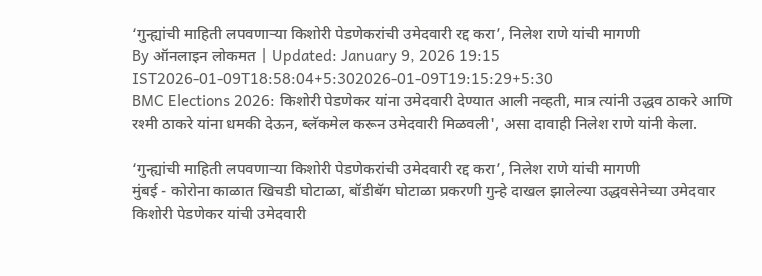‘गुन्ह्यांची माहिती लपवणाऱ्या किशोरी पेडणेकरांची उमेदवारी रद्द करा’, निलेश राणे यांची मागणी
By ऑनलाइन लोकमत | Updated: January 9, 2026 19:15 IST2026-01-09T18:58:04+5:302026-01-09T19:15:29+5:30
BMC Elections 2026: किशोरी पेडणेकर यांना उमेदवारी देण्यात आली नव्हती, मात्र त्यांनी उद्धव ठाकरे आणि रश्मी ठाकरे यांना धमकी देऊन, ब्लॅकमेल करून उमेदवारी मिळवली', असा दावाही निलेश राणे यांनी केला.

‘गुन्ह्यांची माहिती लपवणाऱ्या किशोरी पेडणेकरांची उमेदवारी रद्द करा’, निलेश राणे यांची मागणी
मुंबई - कोरोना काळात खिचडी घोटाळा, बॉडीबॅग घोटाळा प्रकरणी गुन्हे दाखल झालेल्या उद्धवसेनेच्या उमेदवार किशोरी पेडणेकर यांची उमेदवारी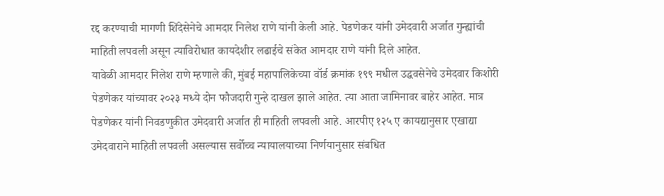रद्द करण्याची मागणी शिंदेसेनेचे आमदार निलेश राणे यांनी केली आहे. पेडणेकर यांनी उमेदवारी अर्जात गुन्ह्यांची माहिती लपवली असून त्याविरोधात कायदेशीर लढाईचे संकेत आमदार राणे यांनी दिले आहेत.
यावेळी आमदार निलेश राणे म्हणाले की, मुंबई महापालिकेच्या वॉर्ड क्रमांक १९९ मधील उद्धवसेनेचे उमेदवार किशोरी पेडणेकर यांच्यावर २०२३ मध्ये दोन फौजदारी गुन्हे दाखल झाले आहेत. त्या आता जामिनावर बाहेर आहेत. मात्र पेडणेकर यांनी निवडणुकीत उमेदवारी अर्जात ही माहिती लपवली आहे. आरपीए १२५ ए कायद्यानुसार एखाद्या उमेदवाराने माहिती लपवली असल्यास सर्वोच्च न्यायालयाच्या निर्णयानुसार संबधित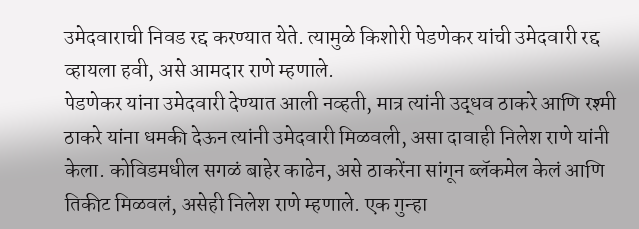उमेदवाराची निवड रद्द करण्यात येते. त्यामुळे किशोरी पेडणेकर यांची उमेदवारी रद्द व्हायला हवी, असे आमदार राणे म्हणाले.
पेडणेकर यांना उमेदवारी देण्यात आली नव्हती, मात्र त्यांनी उद्धव ठाकरे आणि रश्मी ठाकरे यांना धमकी देऊन त्यांनी उमेदवारी मिळवली, असा दावाही निलेश राणे यांनी केला. कोविडमधील सगळं बाहेर काढेन, असे ठाकरेंना सांगून ब्लॅकमेल केलं आणि तिकीट मिळवलं, असेही निलेश राणे म्हणाले. एक गुन्हा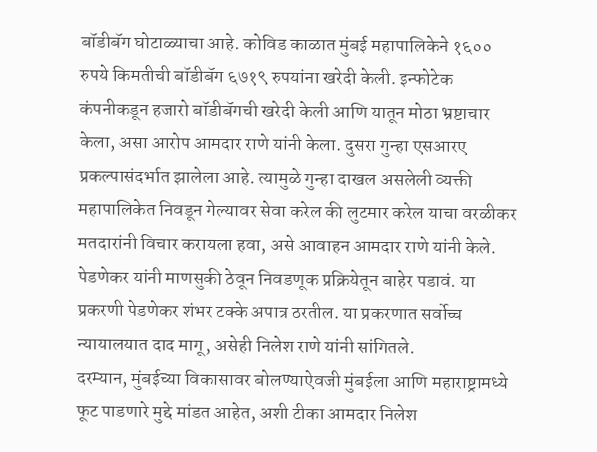बॉडीबॅग घोटाळ्याचा आहे. कोविड काळात मुंबई महापालिकेने १६०० रुपये किमतीची बॉडीबॅग ६७१९ रुपयांना खरेदी केली. इन्फोटेक कंपनीकडून हजारो बॉडीबॅगची खरेदी केली आणि यातून मोठा भ्रष्टाचार केला, असा आरोप आमदार राणे यांनी केला. दुसरा गुन्हा एसआरए प्रकल्पासंदर्भात झालेला आहे. त्यामुळे गुन्हा दाखल असलेली व्यक्ती महापालिकेत निवडून गेल्यावर सेवा करेल की लुटमार करेल याचा वरळीकर मतदारांनी विचार करायला हवा, असे आवाहन आमदार राणे यांनी केले. पेडणेकर यांनी माणसुकी ठेवून निवडणूक प्रक्रियेतून बाहेर पडावं. या प्रकरणी पेडणेकर शंभर टक्के अपात्र ठरतील. या प्रकरणात सर्वोच्च न्यायालयात दाद मागू, असेही निलेश राणे यांनी सांगितले.
दरम्यान, मुंबईच्या विकासावर बोलण्याऐवजी मुंबईला आणि महाराष्ट्रामध्ये फूट पाडणारे मुद्दे मांडत आहेत, अशी टीका आमदार निलेश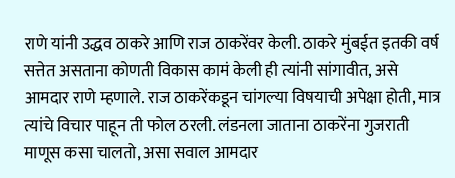राणे यांनी उद्धव ठाकरे आणि राज ठाकरेंवर केली. ठाकरे मुंबईत इतकी वर्ष सत्तेत असताना कोणती विकास कामं केली ही त्यांनी सांगावीत, असे आमदार राणे म्हणाले. राज ठाकरेंकडून चांगल्या विषयाची अपेक्षा होती, मात्र त्यांचे विचार पाहून ती फोल ठरली. लंडनला जाताना ठाकरेंना गुजराती माणूस कसा चालतो, असा सवाल आमदार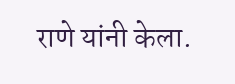राणे यांनी केला.